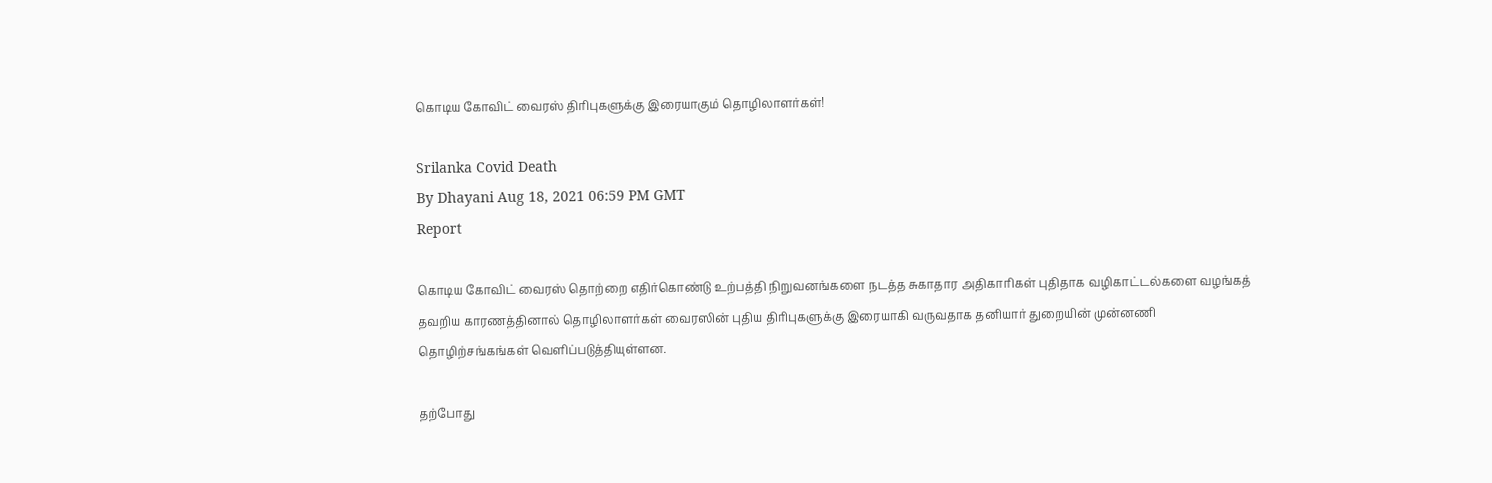கொடிய கோவிட் வைரஸ் திரிபுகளுக்கு இரையாகும் தொழிலாளர்கள்!

Srilanka Covid Death
By Dhayani Aug 18, 2021 06:59 PM GMT
Report

கொடிய கோவிட் வைரஸ் தொற்றை எதிர்கொண்டு உற்பத்தி நிறுவனங்களை நடத்த சுகாதார அதிகாரிகள் புதிதாக வழிகாட்டல்களை வழங்கத் தவறிய காரணத்தினால் தொழிலாளர்கள் வைரஸின் புதிய திரிபுகளுக்கு இரையாகி வருவதாக தனியார் துறையின் முன்னணி தொழிற்சங்கங்கள் வெளிப்படுத்தியுள்ளன.

தற்போது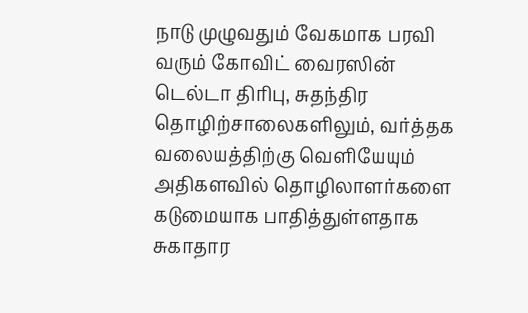நாடு முழுவதும் வேகமாக பரவி வரும் கோவிட் வைரஸின் டெல்டா திரிபு, சுதந்திர தொழிற்சாலைகளிலும், வர்த்தக வலையத்திற்கு வெளியேயும் அதிகளவில் தொழிலாளர்களை கடுமையாக பாதித்துள்ளதாக சுகாதார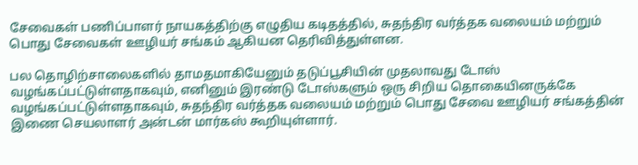சேவைகள் பணிப்பாளர் நாயகத்திற்கு எழுதிய கடிதத்தில், சுதந்திர வர்த்தக வலையம் மற்றும் பொது சேவைகள் ஊழியர் சங்கம் ஆகியன தெரிவித்துள்ளன.

பல தொழிற்சாலைகளில் தாமதமாகியேனும் தடுப்பூசியின் முதலாவது டோஸ் வழங்கப்பட்டுள்ளதாகவும், எனினும் இரண்டு டோஸ்களும் ஒரு சிறிய தொகையினருக்கே வழங்கப்பட்டுள்ளதாகவும், சுதந்திர வர்த்தக வலையம் மற்றும் பொது சேவை ஊழியர் சங்கத்தின் இணை செயலாளர் அன்டன் மார்கஸ் கூறியுள்ளார்.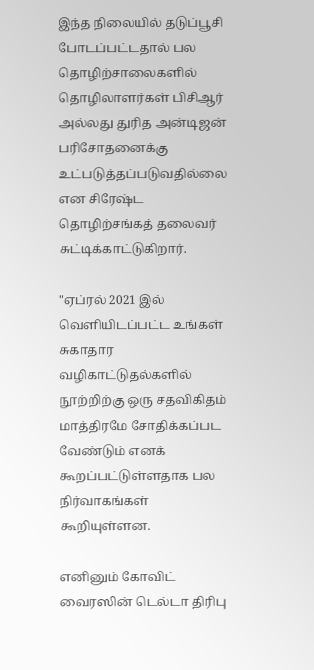இந்த நிலையில் தடுப்பூசி போடப்பட்டதால் பல தொழிற்சாலைகளில் தொழிலாளர்கள் பிசிஆர் அல்லது துரித அன்டிஜன் பரிசோதனைக்கு உட்படுத்தப்படுவதில்லை என சிரேஷ்ட தொழிற்சங்கத் தலைவர் சுட்டிக்காட்டுகிறார்.

"ஏப்ரல் 2021 இல் வெளியிடப்பட்ட உங்கள் சுகாதார வழிகாட்டுதல்களில் நூற்றிற்கு ஒரு சதவிகிதம் மாத்திரமே சோதிக்கப்பட வேண்டும் எனக் கூறப்பட்டுள்ளதாக பல நிர்வாகங்கள் கூறியுள்ளன.

எனினும் கோவிட் வைரஸின் டெல்டா திரிபு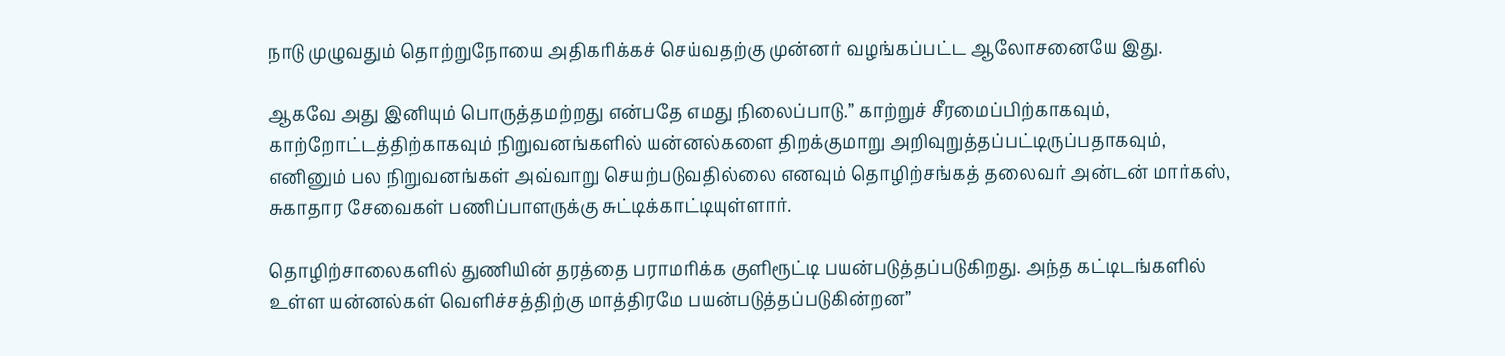நாடு முழுவதும் தொற்றுநோயை அதிகரிக்கச் செய்வதற்கு முன்னர் வழங்கப்பட்ட ஆலோசனையே இது.

ஆகவே அது இனியும் பொருத்தமற்றது என்பதே எமது நிலைப்பாடு.” காற்றுச் சீரமைப்பிற்காகவும், காற்றோட்டத்திற்காகவும் நிறுவனங்களில் யன்னல்களை திறக்குமாறு அறிவுறுத்தப்பட்டிருப்பதாகவும், எனினும் பல நிறுவனங்கள் அவ்வாறு செயற்படுவதில்லை எனவும் தொழிற்சங்கத் தலைவர் அன்டன் மார்கஸ், சுகாதார சேவைகள் பணிப்பாளருக்கு சுட்டிக்காட்டியுள்ளார்.

தொழிற்சாலைகளில் துணியின் தரத்தை பராமரிக்க குளிரூட்டி பயன்படுத்தப்படுகிறது. அந்த கட்டிடங்களில் உள்ள யன்னல்கள் வெளிச்சத்திற்கு மாத்திரமே பயன்படுத்தப்படுகின்றன”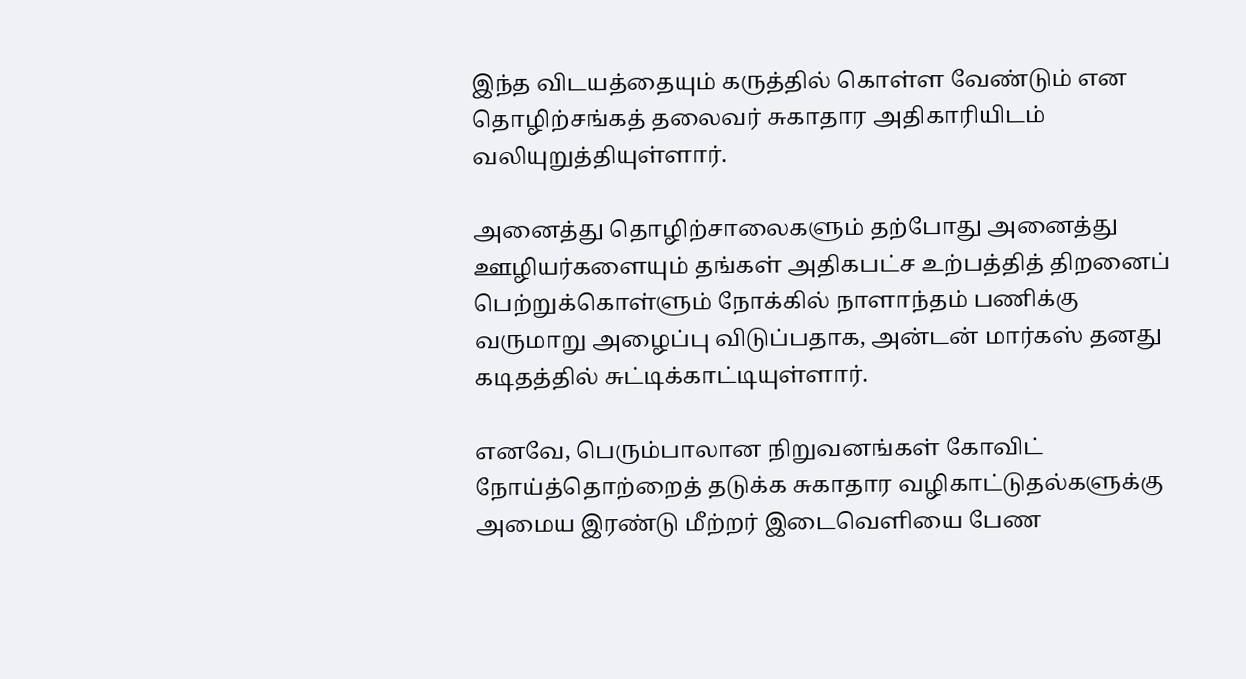இந்த விடயத்தையும் கருத்தில் கொள்ள வேண்டும் என தொழிற்சங்கத் தலைவர் சுகாதார அதிகாரியிடம் வலியுறுத்தியுள்ளார்.

அனைத்து தொழிற்சாலைகளும் தற்போது அனைத்து ஊழியர்களையும் தங்கள் அதிகபட்ச உற்பத்தித் திறனைப் பெற்றுக்கொள்ளும் நோக்கில் நாளாந்தம் பணிக்கு வருமாறு அழைப்பு விடுப்பதாக, அன்டன் மார்கஸ் தனது கடிதத்தில் சுட்டிக்காட்டியுள்ளார்.

எனவே, பெரும்பாலான நிறுவனங்கள் கோவிட் நோய்த்தொற்றைத் தடுக்க சுகாதார வழிகாட்டுதல்களுக்கு அமைய இரண்டு மீற்றர் இடைவெளியை பேண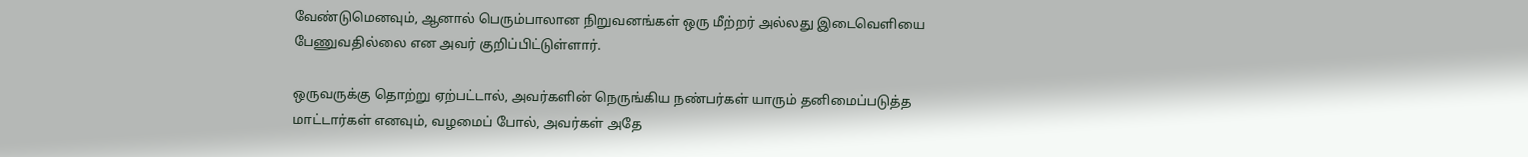வேண்டுமெனவும், ஆனால் பெரும்பாலான நிறுவனங்கள் ஒரு மீற்றர் அல்லது இடைவெளியை பேணுவதில்லை என அவர் குறிப்பிட்டுள்ளார்.

ஒருவருக்கு தொற்று ஏற்பட்டால், அவர்களின் நெருங்கிய நண்பர்கள் யாரும் தனிமைப்படுத்த மாட்டார்கள் எனவும், வழமைப் போல், அவர்கள் அதே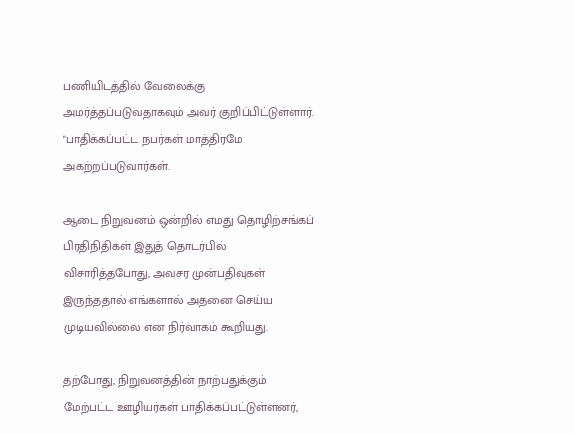பணியிடத்தில் வேலைக்கு அமர்த்தப்படுவதாகவும் அவர் குறிப்பிட்டுள்ளார். "பாதிக்கப்பட்ட நபர்கள் மாத்திரமே அகற்றப்படுவார்கள்.

ஆடை நிறுவனம் ஒன்றில் எமது தொழிற்சங்கப் பிரதிநிதிகள் இதுத் தொடர்பில் விசாரித்தபோது, அவசர முன்பதிவுகள் இருந்ததால் எங்களால் அதனை செய்ய முடியவில்லை என நிர்வாகம் கூறியது.

தற்போது, நிறுவனத்தின் நாற்பதுக்கும் மேற்பட்ட ஊழியர்கள் பாதிக்கப்பட்டுள்ளனர்,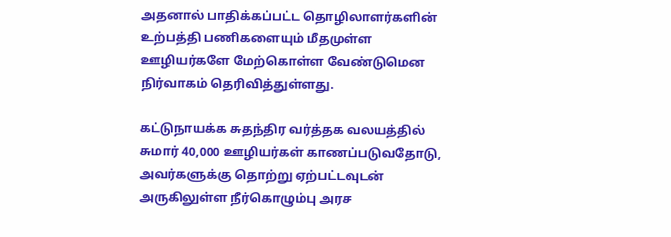அதனால் பாதிக்கப்பட்ட தொழிலாளர்களின் உற்பத்தி பணிகளையும் மீதமுள்ள ஊழியர்களே மேற்கொள்ள வேண்டுமென நிர்வாகம் தெரிவித்துள்ளது.

கட்டுநாயக்க சுதந்திர வர்த்தக வலயத்தில் சுமார் 40,000 ஊழியர்கள் காணப்படுவதோடு, அவர்களுக்கு தொற்று ஏற்பட்டவுடன் அருகிலுள்ள நீர்கொழும்பு அரச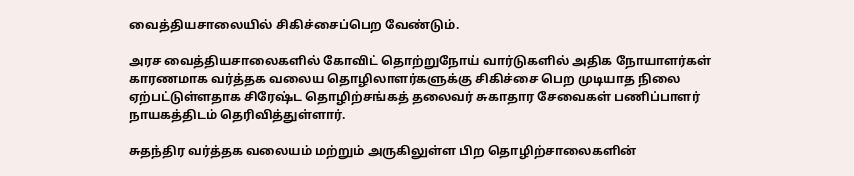வைத்தியசாலையில் சிகிச்சைப்பெற வேண்டும்.

அரச வைத்தியசாலைகளில் கோவிட் தொற்றுநோய் வார்டுகளில் அதிக நோயாளர்கள் காரணமாக வர்த்தக வலைய தொழிலாளர்களுக்கு சிகிச்சை பெற முடியாத நிலை ஏற்பட்டுள்ளதாக சிரேஷ்ட தொழிற்சங்கத் தலைவர் சுகாதார சேவைகள் பணிப்பாளர் நாயகத்திடம் தெரிவித்துள்ளார்.

சுதந்திர வர்த்தக வலையம் மற்றும் அருகிலுள்ள பிற தொழிற்சாலைகளின்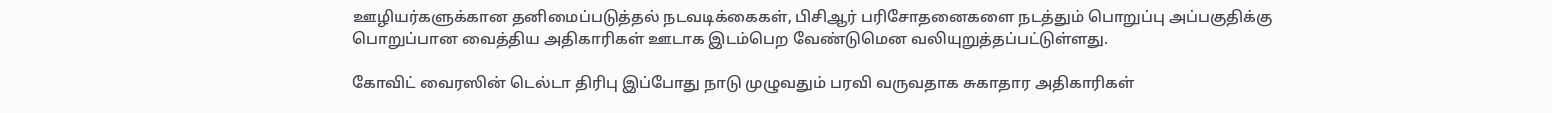ஊழியர்களுக்கான தனிமைப்படுத்தல் நடவடிக்கைகள், பிசிஆர் பரிசோதனைகளை நடத்தும் பொறுப்பு அப்பகுதிக்கு பொறுப்பான வைத்திய அதிகாரிகள் ஊடாக இடம்பெற வேண்டுமென வலியுறுத்தப்பட்டுள்ளது.

கோவிட் வைரஸின் டெல்டா திரிபு இப்போது நாடு முழுவதும் பரவி வருவதாக சுகாதார அதிகாரிகள்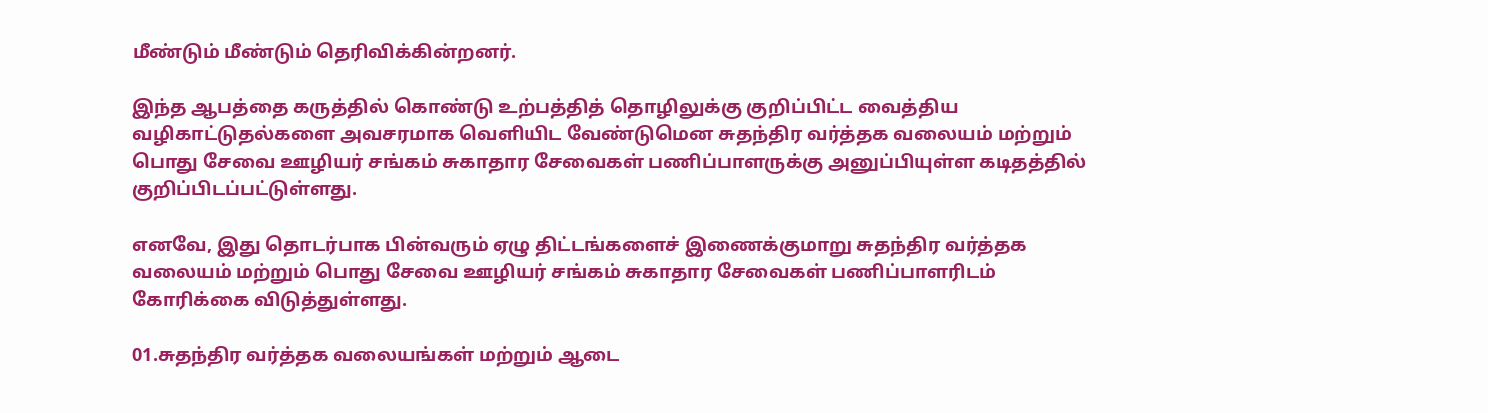மீண்டும் மீண்டும் தெரிவிக்கின்றனர்.

இந்த ஆபத்தை கருத்தில் கொண்டு உற்பத்தித் தொழிலுக்கு குறிப்பிட்ட வைத்திய வழிகாட்டுதல்களை அவசரமாக வெளியிட வேண்டுமென சுதந்திர வர்த்தக வலையம் மற்றும் பொது சேவை ஊழியர் சங்கம் சுகாதார சேவைகள் பணிப்பாளருக்கு அனுப்பியுள்ள கடிதத்தில் குறிப்பிடப்பட்டுள்ளது.

எனவே, இது தொடர்பாக பின்வரும் ஏழு திட்டங்களைச் இணைக்குமாறு சுதந்திர வர்த்தக வலையம் மற்றும் பொது சேவை ஊழியர் சங்கம் சுகாதார சேவைகள் பணிப்பாளரிடம் கோரிக்கை விடுத்துள்ளது.

01.சுதந்திர வர்த்தக வலையங்கள் மற்றும் ஆடை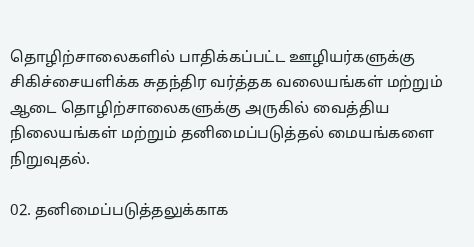தொழிற்சாலைகளில் பாதிக்கப்பட்ட ஊழியர்களுக்கு சிகிச்சையளிக்க சுதந்திர வர்த்தக வலையங்கள் மற்றும் ஆடை தொழிற்சாலைகளுக்கு அருகில் வைத்திய நிலையங்கள் மற்றும் தனிமைப்படுத்தல் மையங்களை நிறுவுதல்.

02. தனிமைப்படுத்தலுக்காக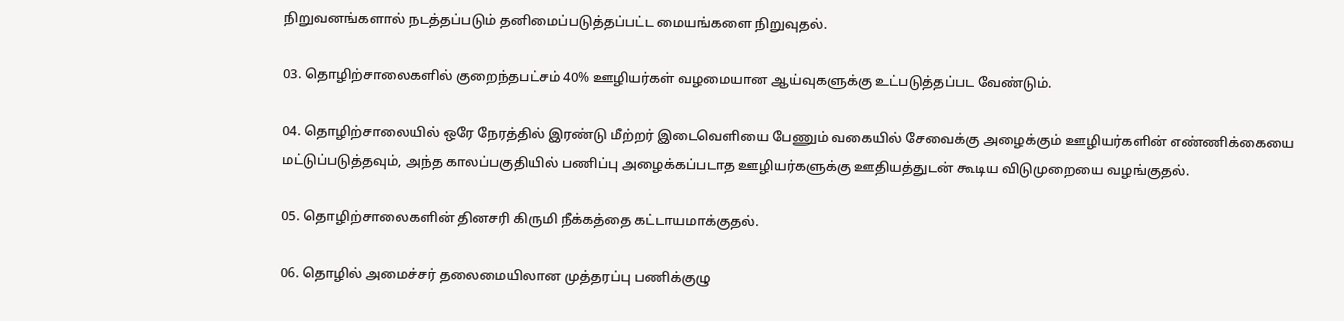நிறுவனங்களால் நடத்தப்படும் தனிமைப்படுத்தப்பட்ட மையங்களை நிறுவுதல்.

03. தொழிற்சாலைகளில் குறைந்தபட்சம் 40% ஊழியர்கள் வழமையான ஆய்வுகளுக்கு உட்படுத்தப்பட வேண்டும்.

04. தொழிற்சாலையில் ஒரே நேரத்தில் இரண்டு மீற்றர் இடைவெளியை பேணும் வகையில் சேவைக்கு அழைக்கும் ஊழியர்களின் எண்ணிக்கையை மட்டுப்படுத்தவும், அந்த காலப்பகுதியில் பணிப்பு அழைக்கப்படாத ஊழியர்களுக்கு ஊதியத்துடன் கூடிய விடுமுறையை வழங்குதல்.

05. தொழிற்சாலைகளின் தினசரி கிருமி நீக்கத்தை கட்டாயமாக்குதல்.

06. தொழில் அமைச்சர் தலைமையிலான முத்தரப்பு பணிக்குழு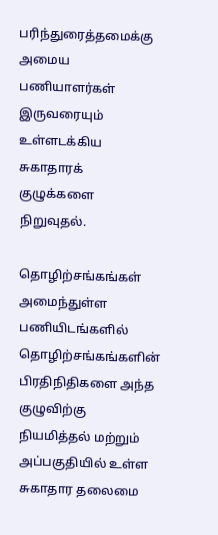பரிந்துரைத்தமைக்கு அமைய பணியாளர்கள் இருவரையும் உள்ளடக்கிய சுகாதாரக் குழுக்களை நிறுவுதல்.

தொழிற்சங்கங்கள் அமைந்துள்ள பணியிடங்களில் தொழிற்சங்கங்களின் பிரதிநிதிகளை அந்த குழுவிற்கு நியமித்தல் மற்றும் அப்பகுதியில் உள்ள சுகாதார தலைமை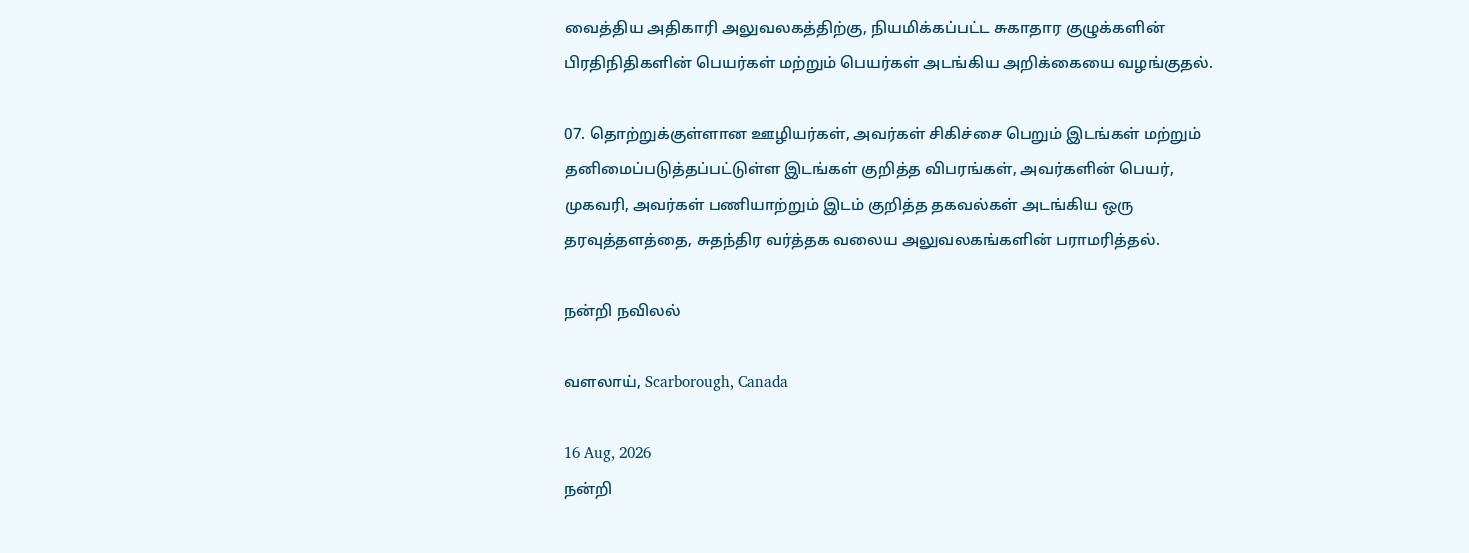வைத்திய அதிகாரி அலுவலகத்திற்கு, நியமிக்கப்பட்ட சுகாதார குழுக்களின் பிரதிநிதிகளின் பெயர்கள் மற்றும் பெயர்கள் அடங்கிய அறிக்கையை வழங்குதல்.

07. தொற்றுக்குள்ளான ஊழியர்கள், அவர்கள் சிகிச்சை பெறும் இடங்கள் மற்றும் தனிமைப்படுத்தப்பட்டுள்ள இடங்கள் குறித்த விபரங்கள், அவர்களின் பெயர், முகவரி, அவர்கள் பணியாற்றும் இடம் குறித்த தகவல்கள் அடங்கிய ஒரு தரவுத்தளத்தை, சுதந்திர வர்த்தக வலைய அலுவலகங்களின் பராமரித்தல்.

நன்றி நவிலல்

வளலாய், Scarborough, Canada

16 Aug, 2026
நன்றி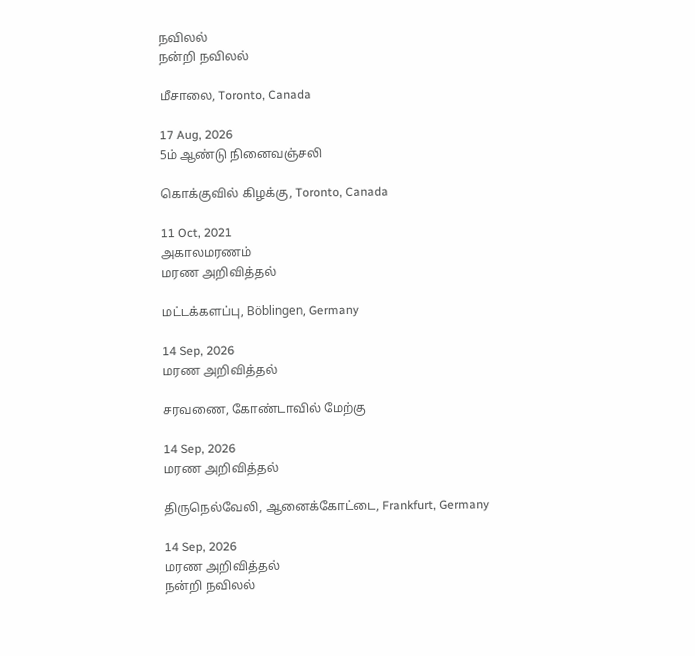நவிலல்
நன்றி நவிலல்

மீசாலை, Toronto, Canada

17 Aug, 2026
5ம் ஆண்டு நினைவஞ்சலி

கொக்குவில் கிழக்கு, Toronto, Canada

11 Oct, 2021
அகாலமரணம்
மரண அறிவித்தல்

மட்டக்களப்பு, Böblingen, Germany

14 Sep, 2026
மரண அறிவித்தல்

சரவணை, கோண்டாவில் மேற்கு

14 Sep, 2026
மரண அறிவித்தல்

திருநெல்வேலி, ஆனைக்கோட்டை, Frankfurt, Germany

14 Sep, 2026
மரண அறிவித்தல்
நன்றி நவிலல்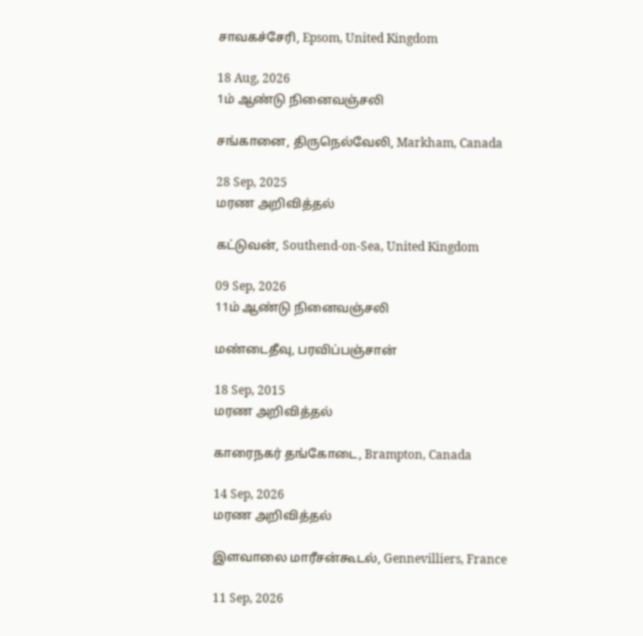சாவகச்சேரி, Epsom, United Kingdom

18 Aug, 2026
1ம் ஆண்டு நினைவஞ்சலி

சங்கானை, திருநெல்வேலி, Markham, Canada

28 Sep, 2025
மரண அறிவித்தல்

கட்டுவன், Southend-on-Sea, United Kingdom

09 Sep, 2026
11ம் ஆண்டு நினைவஞ்சலி

மண்டைதீவு, பரவிப்பஞ்சான்

18 Sep, 2015
மரண அறிவித்தல்

காரைநகர் தங்கோடை, Brampton, Canada

14 Sep, 2026
மரண அறிவித்தல்

இளவாலை மாரீசன்கூடல், Gennevilliers, France

11 Sep, 2026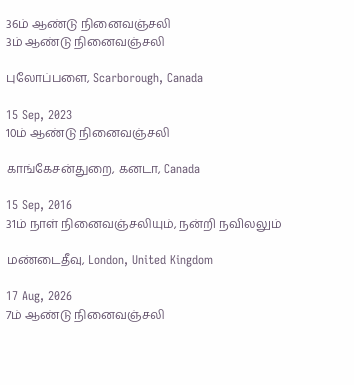36ம் ஆண்டு நினைவஞ்சலி
3ம் ஆண்டு நினைவஞ்சலி

புலோப்பளை, Scarborough, Canada

15 Sep, 2023
10ம் ஆண்டு நினைவஞ்சலி

காங்கேசன்துறை, கனடா, Canada

15 Sep, 2016
31ம் நாள் நினைவஞ்சலியும், நன்றி நவிலலும்

மண்டைதீவு, London, United Kingdom

17 Aug, 2026
7ம் ஆண்டு நினைவஞ்சலி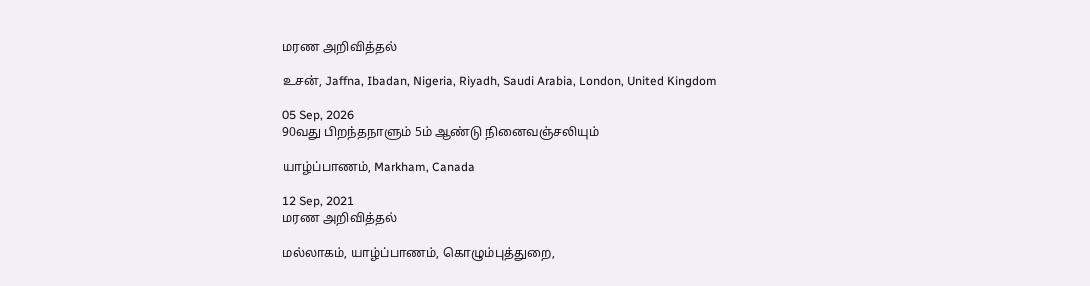மரண அறிவித்தல்

உசன், Jaffna, Ibadan, Nigeria, Riyadh, Saudi Arabia, London, United Kingdom

05 Sep, 2026
90வது பிறந்தநாளும் 5ம் ஆண்டு நினைவஞ்சலியும்

யாழ்ப்பாணம், Markham, Canada

12 Sep, 2021
மரண அறிவித்தல்

மல்லாகம், யாழ்ப்பாணம், கொழும்புத்துறை,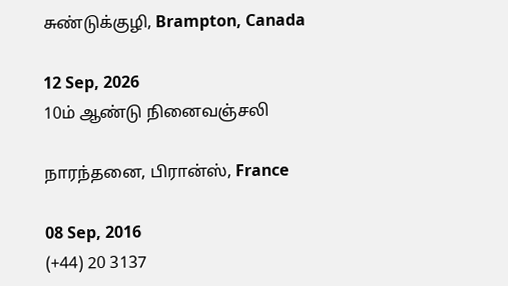சுண்டுக்குழி, Brampton, Canada

12 Sep, 2026
10ம் ஆண்டு நினைவஞ்சலி

நாரந்தனை, பிரான்ஸ், France

08 Sep, 2016
(+44) 20 3137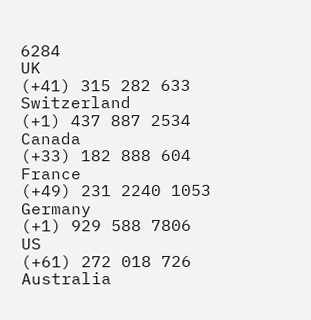6284
UK
(+41) 315 282 633
Switzerland
(+1) 437 887 2534
Canada
(+33) 182 888 604
France
(+49) 231 2240 1053
Germany
(+1) 929 588 7806
US
(+61) 272 018 726
Australia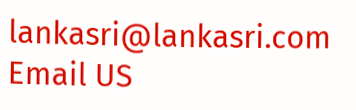lankasri@lankasri.com
Email US